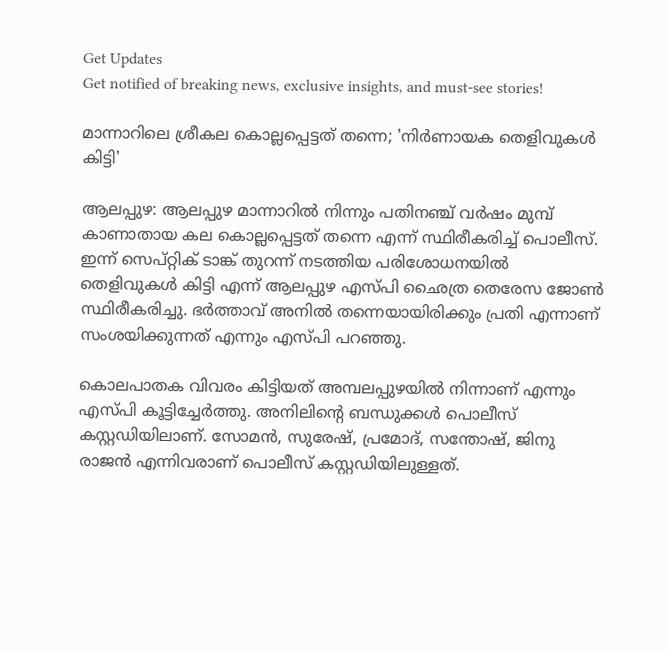Get Updates
Get notified of breaking news, exclusive insights, and must-see stories!

മാന്നാറിലെ ശ്രീകല കൊല്ലപ്പെട്ടത് തന്നെ; 'നിര്‍ണായക തെളിവുകള്‍ കിട്ടി'

ആലപ്പുഴ: ആലപ്പുഴ മാന്നാറില്‍ നിന്നും പതിനഞ്ച് വര്‍ഷം മുമ്പ് കാണാതായ കല കൊല്ലപ്പെട്ടത് തന്നെ എന്ന് സ്ഥിരീകരിച്ച് പൊലീസ്. ഇന്ന് സെപ്റ്റിക് ടാങ്ക് തുറന്ന് നടത്തിയ പരിശോധനയില്‍ തെളിവുകള്‍ കിട്ടി എന്ന് ആലപ്പുഴ എസ്പി ഛൈത്ര തെരേസ ജോണ്‍ സ്ഥിരീകരിച്ചു. ഭര്‍ത്താവ് അനില്‍ തന്നെയായിരിക്കും പ്രതി എന്നാണ് സംശയിക്കുന്നത് എന്നും എസ്പി പറഞ്ഞു.

കൊലപാതക വിവരം കിട്ടിയത് അമ്പലപ്പുഴയില്‍ നിന്നാണ് എന്നും എസ്പി കൂട്ടിച്ചേര്‍ത്തു. അനിലിന്റെ ബന്ധുക്കള്‍ പൊലീസ് കസ്റ്റഡിയിലാണ്. സോമന്‍, സുരേഷ്, പ്രമോദ്, സന്തോഷ്, ജിനു രാജന്‍ എന്നിവരാണ് പൊലീസ് കസ്റ്റഡിയിലുള്ളത്.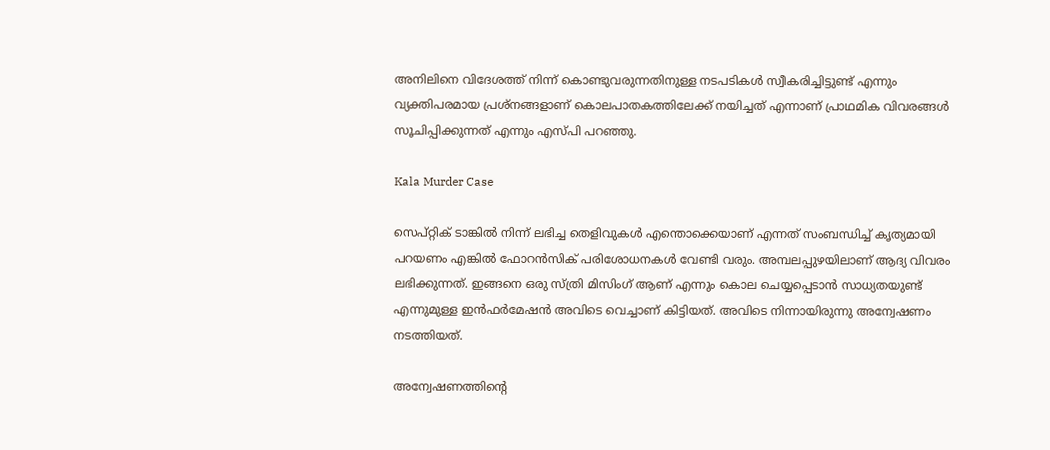അനിലിനെ വിദേശത്ത് നിന്ന് കൊണ്ടുവരുന്നതിനുള്ള നടപടികള്‍ സ്വീകരിച്ചിട്ടുണ്ട് എന്നും വ്യക്തിപരമായ പ്രശ്‌നങ്ങളാണ് കൊലപാതകത്തിലേക്ക് നയിച്ചത് എന്നാണ് പ്രാഥമിക വിവരങ്ങള്‍ സൂചിപ്പിക്കുന്നത് എന്നും എസ്പി പറഞ്ഞു.

Kala Murder Case

സെപ്റ്റിക് ടാങ്കില്‍ നിന്ന് ലഭിച്ച തെളിവുകള്‍ എന്തൊക്കെയാണ് എന്നത് സംബന്ധിച്ച് കൃത്യമായി പറയണം എങ്കില്‍ ഫോറന്‍സിക് പരിശോധനകള്‍ വേണ്ടി വരും. അമ്പലപ്പുഴയിലാണ് ആദ്യ വിവരം ലഭിക്കുന്നത്. ഇങ്ങനെ ഒരു സ്ത്രി മിസിംഗ് ആണ് എന്നും കൊല ചെയ്യപ്പെടാന്‍ സാധ്യതയുണ്ട് എന്നുമുള്ള ഇന്‍ഫര്‍മേഷന്‍ അവിടെ വെച്ചാണ് കിട്ടിയത്. അവിടെ നിന്നായിരുന്നു അന്വേഷണം നടത്തിയത്.

അന്വേഷണത്തിന്റെ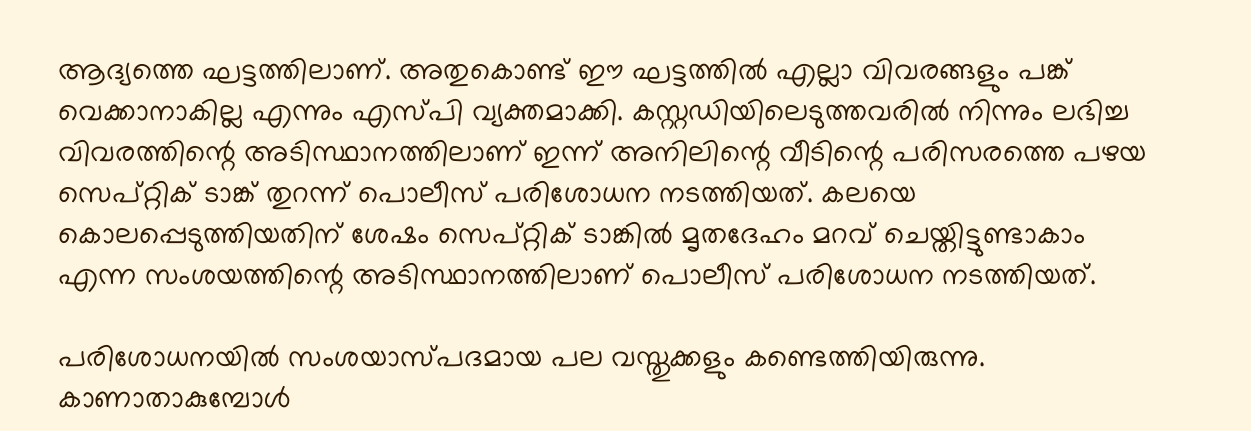ആദ്യത്തെ ഘട്ടത്തിലാണ്. അതുകൊണ്ട് ഈ ഘട്ടത്തില്‍ എല്ലാ വിവരങ്ങളും പങ്ക് വെക്കാനാകില്ല എന്നും എസ്പി വ്യക്തമാക്കി. കസ്റ്റഡിയിലെടുത്തവരില്‍ നിന്നും ലഭിച്ച വിവരത്തിന്റെ അടിസ്ഥാനത്തിലാണ് ഇന്ന് അനിലിന്റെ വീടിന്റെ പരിസരത്തെ പഴയ സെപ്റ്റിക് ടാങ്ക് തുറന്ന് പൊലീസ് പരിശോധന നടത്തിയത്. കലയെ കൊലപ്പെടുത്തിയതിന് ശേഷം സെപ്റ്റിക് ടാങ്കില്‍ മൃതദേഹം മറവ് ചെയ്തിട്ടുണ്ടാകാം എന്ന സംശയത്തിന്റെ അടിസ്ഥാനത്തിലാണ് പൊലീസ് പരിശോധന നടത്തിയത്.

പരിശോധനയില്‍ സംശയാസ്പദമായ പല വസ്തുക്കളും കണ്ടെത്തിയിരുന്നു. കാണാതാകുമ്പോള്‍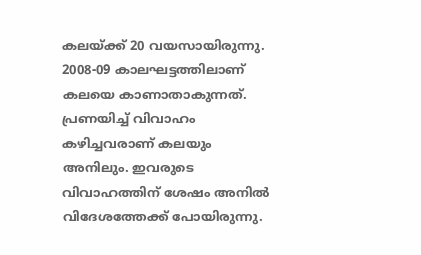കലയ്ക്ക് 20 വയസായിരുന്നു. 2008-09 കാലഘട്ടത്തിലാണ് കലയെ കാണാതാകുന്നത്. പ്രണയിച്ച് വിവാഹം കഴിച്ചവരാണ് കലയും അനിലും. ഇവരുടെ വിവാഹത്തിന് ശേഷം അനില്‍ വിദേശത്തേക്ക് പോയിരുന്നു.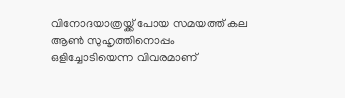വിനോദയാത്രയ്ക്ക് പോയ സമയത്ത് കല ആണ്‍ സുഹൃത്തിനൊപ്പം ഒളിച്ചോടിയെന്ന വിവരമാണ്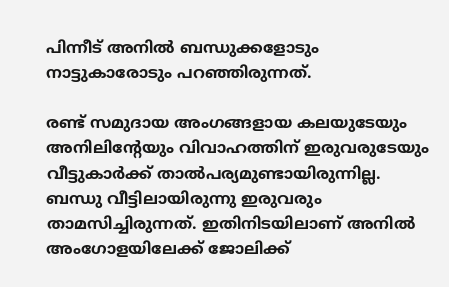പിന്നീട് അനില്‍ ബന്ധുക്കളോടും നാട്ടുകാരോടും പറഞ്ഞിരുന്നത്.

രണ്ട് സമുദായ അംഗങ്ങളായ കലയുടേയും അനിലിന്റേയും വിവാഹത്തിന് ഇരുവരുടേയും വീട്ടുകാര്‍ക്ക് താല്‍പര്യമുണ്ടായിരുന്നില്ല. ബന്ധു വീട്ടിലായിരുന്നു ഇരുവരും താമസിച്ചിരുന്നത്. ഇതിനിടയിലാണ് അനില്‍ അംഗോളയിലേക്ക് ജോലിക്ക്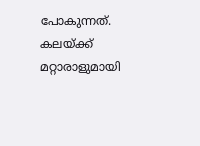പോകുന്നത്. കലയ്ക്ക് മറ്റാരാളുമായി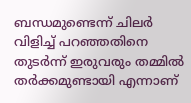ബന്ധമുണ്ടെന്ന് ചിലര്‍ വിളിച്ച് പറഞ്ഞതിനെ തുടര്‍ന്ന് ഇരുവരും തമ്മില്‍ തര്‍ക്കമുണ്ടായി എന്നാണ്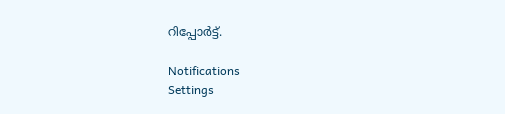റിപ്പോര്‍ട്ട്.

Notifications
Settings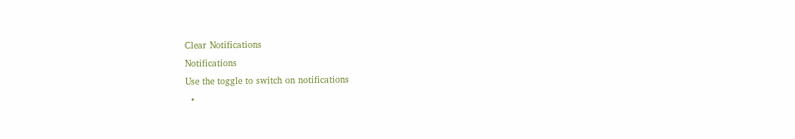Clear Notifications
Notifications
Use the toggle to switch on notifications
  •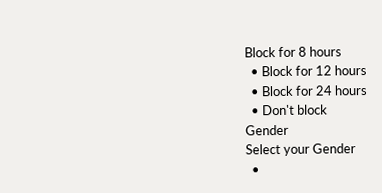Block for 8 hours
  • Block for 12 hours
  • Block for 24 hours
  • Don't block
Gender
Select your Gender
  •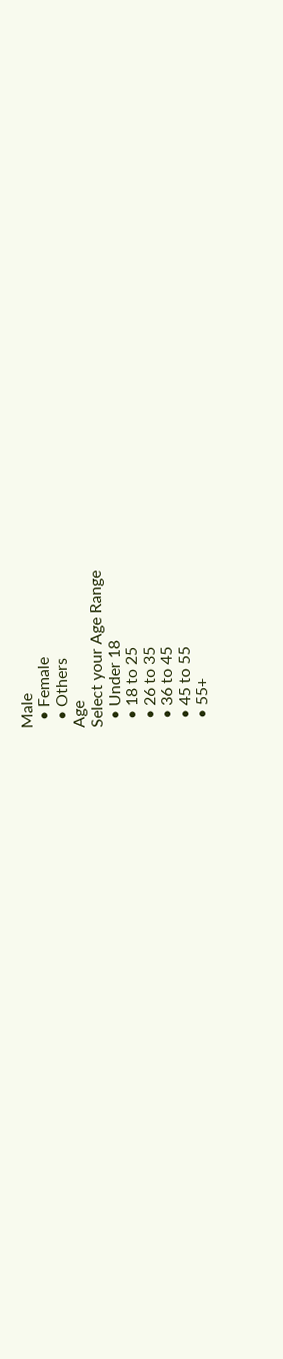Male
  • Female
  • Others
Age
Select your Age Range
  • Under 18
  • 18 to 25
  • 26 to 35
  • 36 to 45
  • 45 to 55
  • 55+